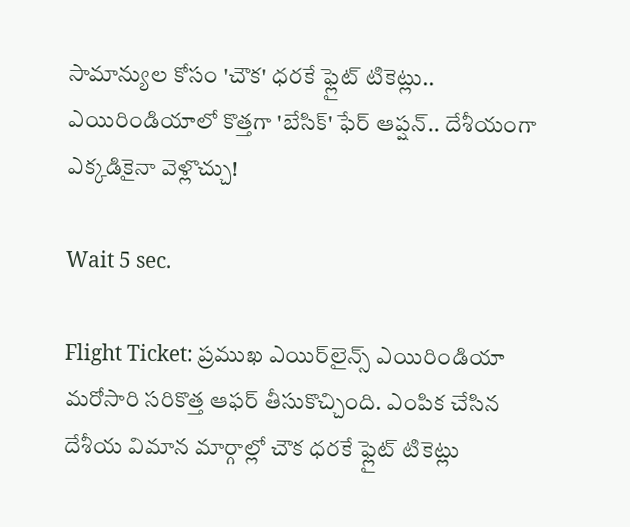సామాన్యుల కోసం 'చౌక' ధరకే ఫ్లైట్ టికెట్లు.. ఎయిరిండియాలో కొత్తగా 'బేసిక్' ఫేర్ ఆప్షన్.. దేశీయంగా ఎక్కడికైనా వెళ్లొచ్చు!

Wait 5 sec.

Flight Ticket: ప్రముఖ ఎయిర్‌లైన్స్ ఎయిరిండియా మరోసారి సరికొత్త ఆఫర్ తీసుకొచ్చింది. ఎంపిక చేసిన దేశీయ విమాన మార్గాల్లో చౌక ధరకే ఫ్లైట్ టికెట్లు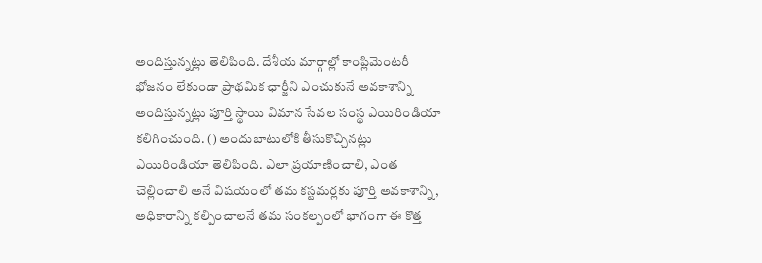అందిస్తున్నట్లు తెలిపింది. దేశీయ మార్గాల్లో కాంప్లిమెంటరీ భోజనం లేకుండా ప్రాథమిక ఛార్జీని ఎంచుకునే అవకాశాన్ని అందిస్తున్నట్లు పూర్తి స్థాయి విమాన సేవల సంస్థ ఎయిరిండియా కలిగించుంది. () అందుబాటులోకి తీసుకొచ్చినట్లు ఎయిరిండియా తెలిపింది. ఎలా ప్రయాణించాలి, ఎంత చెల్లించాలి అనే విషయంలో తమ కస్టమర్లకు పూర్తి అవకాశాన్ని, అధికారాన్ని కల్పించాలనే తమ సంకల్పంలో భాగంగా ఈ కొత్త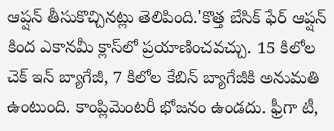ఆప్షన్ తీసుకొచ్చినట్లు తెలిపింది.'కొత్త బేసిక్ ఫేర్ ఆప్షన్ కింద ఎకానమీ క్లాస్‌లో ప్రయాణించవచ్చు. 15 కిలోల చెక్ ఇన్ బ్యాగేజీ, 7 కిలోల కేబిన్ బ్యాగేజీకి అనుమతి ఉంటుంది. కాంప్లిమెంటరీ భోజనం ఉండదు. ఫ్రీగా టీ,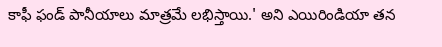కాఫీ ఫండ్ పానీయాలు మాత్రమే లభిస్తాయి.' అని ఎయిరిండియా తన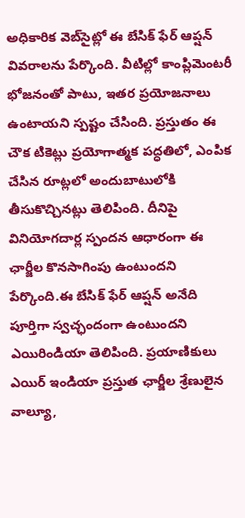అధికారిక వెబ్‌సైట్లో ఈ బేసిక్ ఫేర్ ఆప్షన్ వివరాలను పేర్కొంది. వీటిల్లో కాంప్లిమెంటరీ భోజనంతో పాటు, ఇతర ప్రయోజనాలు ఉంటాయని స్పష్టం చేసింది. ప్రస్తుతం ఈ చౌక టికెట్లు ప్రయోగాత్మక పద్ధతిలో, ఎంపిక చేసిన రూట్లలో అందుబాటులోకి తీసుకొచ్చినట్లు తెలిపింది. దీనిపై వినియోగదార్ల స్పందన ఆధారంగా ఈ ఛార్జీల కొనసాగింపు ఉంటుందని పేర్కొంది.ఈ బేసిక్ ఫేర్ ఆప్షన్ అనేది పూర్తిగా స్వచ్ఛందంగా ఉంటుందని ఎయిరిండియా తెలిపింది. ప్రయాణికులు ఎయిర్ ఇండియా ప్రస్తుత ఛార్జీల శ్రేణులైన వాల్యూ,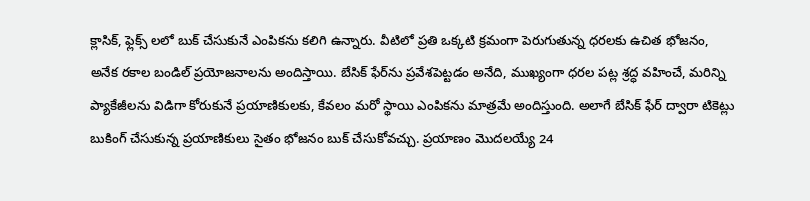క్లాసిక్, ఫ్లెక్స్ లలో బుక్ చేసుకునే ఎంపికను కలిగి ఉన్నారు. వీటిలో ప్రతి ఒక్కటి క్రమంగా పెరుగుతున్న ధరలకు ఉచిత భోజనం, అనేక రకాల బండిల్ ప్రయోజనాలను అందిస్తాయి. బేసిక్ ఫేర్‌ను ప్రవేశపెట్టడం అనేది, ముఖ్యంగా ధరల పట్ల శ్రద్ధ వహించే, మరిన్ని ప్యాకేజీలను విడిగా కోరుకునే ప్రయాణికులకు, కేవలం మరో స్థాయి ఎంపికను మాత్రమే అందిస్తుంది. అలాగే బేసిక్ ఫేర్ ద్వారా టికెట్లు బుకింగ్ చేసుకున్న ప్రయాణికులు సైతం భోజనం బుక్ చేసుకోవచ్చు. ప్రయాణం మొదలయ్యే 24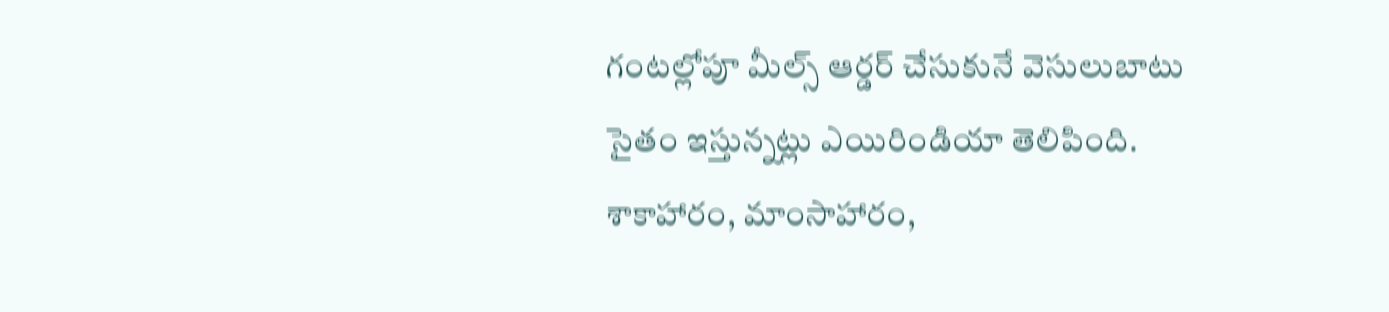గంటల్లోపూ మీల్స్ ఆర్డర్ చేసుకునే వెసులుబాటు సైతం ఇస్తున్నట్లు ఎయిరిండియా తెలిపింది. శాకాహారం, మాంసాహారం,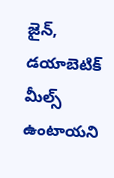జైన్, డయాబెటిక్ మీల్స్ ఉంటాయని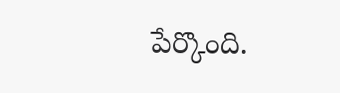పేర్కొంది.